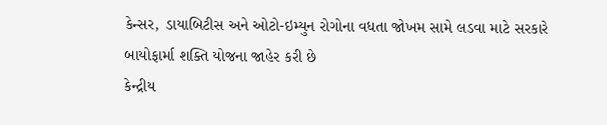કેન્સર, ડાયાબિટીસ અને ઓટો-ઇમ્યુન રોગોના વધતા જોખમ સામે લડવા માટે સરકારે બાયોફાર્મા શક્તિ યોજના જાહેર કરી છે
કેન્દ્રીય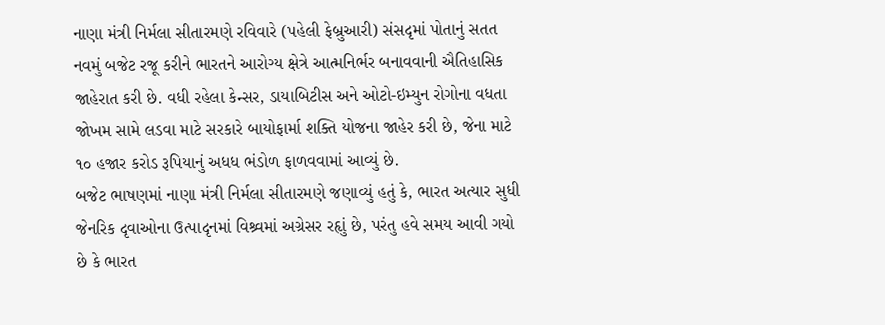નાણા મંત્રી નિર્મલા સીતારમણે રવિવારે (પહેલી ફેબ્રુઆરી) સંસદૃમાં પોતાનું સતત નવમું બજેટ રજૂ કરીને ભારતને આરોગ્ય ક્ષેત્રે આત્મનિર્ભર બનાવવાની ઐતિહાસિક જાહેરાત કરી છે. વધી રહેલા કેન્સર, ડાયાબિટીસ અને ઓટો-ઇમ્યુન રોગોના વધતા જોખમ સામે લડવા માટે સરકારે બાયોફાર્મા શક્તિ યોજના જાહેર કરી છે, જેના માટે ૧૦ હજાર કરોડ રૂપિયાનું અધધ ભંડોળ ફાળવવામાં આવ્યું છે.
બજેટ ભાષણમાં નાણા મંત્રી નિર્મલા સીતારમણે જણાવ્યું હતું કે, ભારત અત્યાર સુધી જેનરિક દૃવાઓના ઉત્પાદૃનમાં વિશ્ર્વમાં અગ્રેસર રહૃાું છે, પરંતુ હવે સમય આવી ગયો છે કે ભારત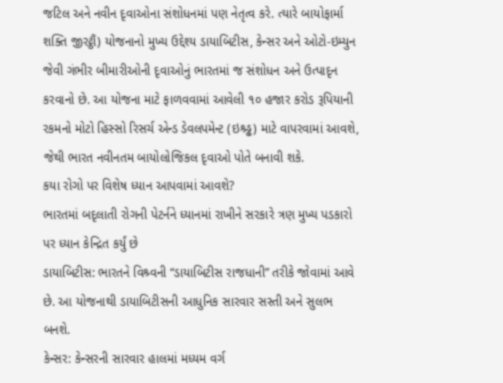જટિલ અને નવીન દૃવાઓના સંશોધનમાં પણ નેતૃત્વ કરે. ત્યારે બાયોફાર્મા શક્તિ જીરટ્ઠૌં) યોજનાનો મુખ્ય ઉદ્દેશ્ય ડાયાબિટીસ, કેન્સર અને ઓટો-ઇમ્યુન જેવી ગંભીર બીમારીઓની દૃવાઓનું ભારતમાં જ સંશોધન અને ઉત્પાદૃન કરવાનો છે. આ યોજના માટે ફાળવવામાં આવેલી ૧૦ હજાર કરોડ રૂપિયાની રકમનો મોટો હિસ્સો રિસર્ચ એન્ડ ડેવલપમેન્ટ (ઇશ્ર્ડ્ઢ) માટે વાપરવામાં આવશે, જેથી ભારત નવીનતમ બાયોલોજિકલ દૃવાઓ પોતે બનાવી શકે.
કયા રોગો પર વિશેષ ધ્યાન આપવામાં આવશે?
ભારતમાં બદૃલાતી રોગની પેટર્નને ધ્યાનમાં રાખીને સરકારે ત્રણ મુખ્ય પડકારો પર ધ્યાન કેન્દ્રિત કર્યું છે
ડાયાબિટીસ: ભારતને વિશ્ર્વની “ડાયાબિટીસ રાજધાની” તરીકે જોવામાં આવે છે. આ યોજનાથી ડાયાબિટીસની આધુનિક સારવાર સસ્તી અને સુલભ બનશે.
કેન્સર: કેન્સરની સારવાર હાલમાં મધ્યમ વર્ગ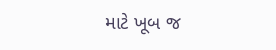માટે ખૂબ જ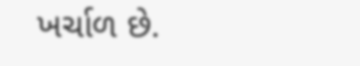ખર્ચાળ છે.